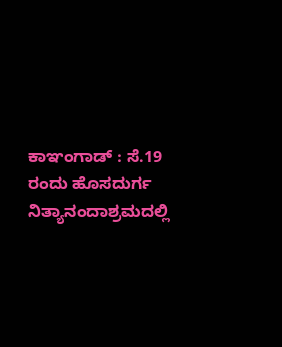ಕಾಞಂಗಾಡ್ : ಸೆ.19 ರಂದು ಹೊಸದುರ್ಗ ನಿತ್ಯಾನಂದಾಶ್ರಮದಲ್ಲಿ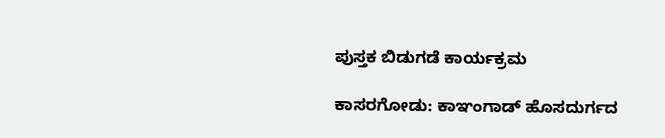ಪುಸ್ತಕ ಬಿಡುಗಡೆ ಕಾರ್ಯಕ್ರಮ

ಕಾಸರಗೋಡು: ಕಾಞಂಗಾಡ್ ಹೊಸದುರ್ಗದ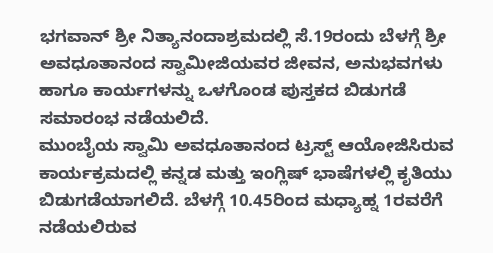ಭಗವಾನ್ ಶ್ರೀ ನಿತ್ಯಾನಂದಾಶ್ರಮದಲ್ಲಿ ಸೆ.19ರಂದು ಬೆಳಗ್ಗೆ ಶ್ರೀ ಅವಧೂತಾನಂದ ಸ್ವಾಮೀಜಿಯವರ ಜೀವನ, ಅನುಭವಗಳು ಹಾಗೂ ಕಾರ್ಯಗಳನ್ನು ಒಳಗೊಂಡ ಪುಸ್ತಕದ ಬಿಡುಗಡೆ ಸಮಾರಂಭ ನಡೆಯಲಿದೆ.
ಮುಂಬೈಯ ಸ್ವಾಮಿ ಅವಧೂತಾನಂದ ಟ್ರಸ್ಟ್ ಆಯೋಜಿಸಿರುವ ಕಾರ್ಯಕ್ರಮದಲ್ಲಿ ಕನ್ನಡ ಮತ್ತು ಇಂಗ್ಲಿಷ್ ಭಾಷೆಗಳಲ್ಲಿ ಕೃತಿಯು ಬಿಡುಗಡೆಯಾಗಲಿದೆ. ಬೆಳಗ್ಗೆ 10.45ರಿಂದ ಮಧ್ಯಾಹ್ನ 1ರವರೆಗೆ ನಡೆಯಲಿರುವ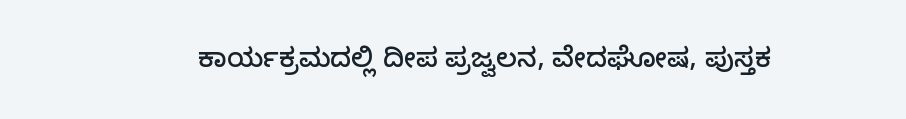ಕಾರ್ಯಕ್ರಮದಲ್ಲಿ ದೀಪ ಪ್ರಜ್ವಲನ, ವೇದಘೋಷ, ಪುಸ್ತಕ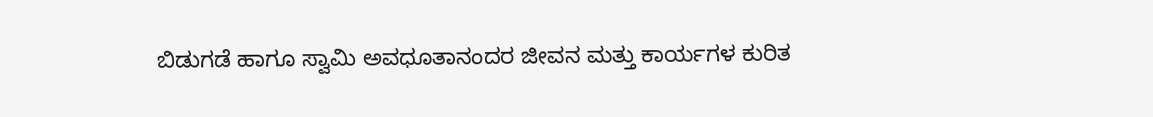ಬಿಡುಗಡೆ ಹಾಗೂ ಸ್ವಾಮಿ ಅವಧೂತಾನಂದರ ಜೀವನ ಮತ್ತು ಕಾರ್ಯಗಳ ಕುರಿತ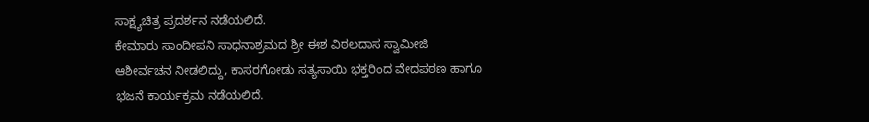ಸಾಕ್ಷ್ಯಚಿತ್ರ ಪ್ರದರ್ಶನ ನಡೆಯಲಿದೆ.
ಕೇಮಾರು ಸಾಂದೀಪನಿ ಸಾಧನಾಶ್ರಮದ ಶ್ರೀ ಈಶ ವಿಠಲದಾಸ ಸ್ವಾಮೀಜಿ ಆಶೀರ್ವಚನ ನೀಡಲಿದ್ದು, ಕಾಸರಗೋಡು ಸತ್ಯಸಾಯಿ ಭಕ್ತರಿಂದ ವೇದಪಠಣ ಹಾಗೂ ಭಜನೆ ಕಾರ್ಯಕ್ರಮ ನಡೆಯಲಿದೆ.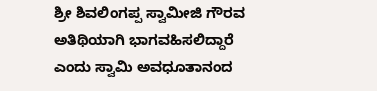ಶ್ರೀ ಶಿವಲಿಂಗಪ್ಪ ಸ್ವಾಮೀಜಿ ಗೌರವ ಅತಿಥಿಯಾಗಿ ಭಾಗವಹಿಸಲಿದ್ದಾರೆ ಎಂದು ಸ್ವಾಮಿ ಅವಧೂತಾನಂದ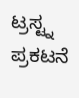ಟ್ರಸ್ಟ್ನ ಪ್ರಕಟನೆ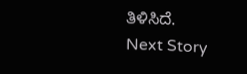ತಿಳಿಸಿದೆ.
Next Story